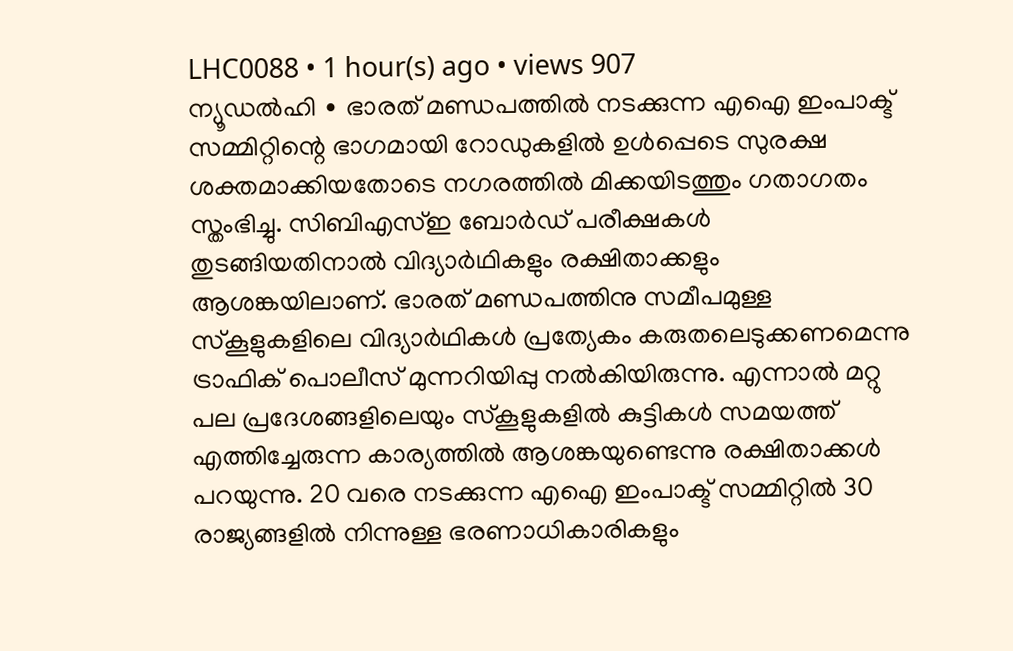LHC0088 • 1 hour(s) ago • views 907
ന്യൂഡൽഹി ∙ ഭാരത് മണ്ഡപത്തിൽ നടക്കുന്ന എഐ ഇംപാക്ട് സമ്മിറ്റിന്റെ ഭാഗമായി റോഡുകളിൽ ഉൾപ്പെടെ സുരക്ഷ ശക്തമാക്കിയതോടെ നഗരത്തിൽ മിക്കയിടത്തും ഗതാഗതം സ്തംഭിച്ചു. സിബിഎസ്ഇ ബോർഡ് പരീക്ഷകൾ തുടങ്ങിയതിനാൽ വിദ്യാർഥികളും രക്ഷിതാക്കളും ആശങ്കയിലാണ്. ഭാരത് മണ്ഡപത്തിനു സമീപമുള്ള സ്കൂളുകളിലെ വിദ്യാർഥികൾ പ്രത്യേകം കരുതലെടുക്കണമെന്നു ട്രാഫിക് പൊലീസ് മുന്നറിയിപ്പു നൽകിയിരുന്നു. എന്നാൽ മറ്റു പല പ്രദേശങ്ങളിലെയും സ്കൂളുകളിൽ കുട്ടികൾ സമയത്ത് എത്തിച്ചേരുന്ന കാര്യത്തിൽ ആശങ്കയുണ്ടെന്നു രക്ഷിതാക്കൾ പറയുന്നു. 20 വരെ നടക്കുന്ന എഐ ഇംപാക്ട് സമ്മിറ്റിൽ 30 രാജ്യങ്ങളിൽ നിന്നുള്ള ഭരണാധികാരികളും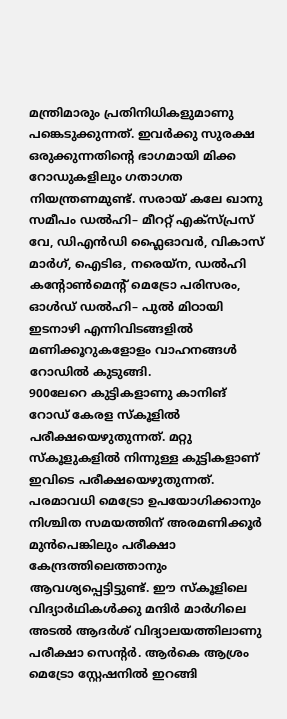മന്ത്രിമാരും പ്രതിനിധികളുമാണു പങ്കെടുക്കുന്നത്. ഇവർക്കു സുരക്ഷ ഒരുക്കുന്നതിന്റെ ഭാഗമായി മിക്ക റോഡുകളിലും ഗതാഗത നിയന്ത്രണമുണ്ട്. സരായ് കലേ ഖാനു സമീപം ഡൽഹി– മീററ്റ് എക്സ്പ്രസ് വേ, ഡിഎൻഡി ഫ്ലൈഓവർ, വികാസ് മാർഗ്, ഐടിഒ, നരെയ്ന, ഡൽഹി കന്റോൺമെന്റ് മെട്രോ പരിസരം, ഓൾഡ് ഡൽഹി– പുൽ മിഠായി ഇടനാഴി എന്നിവിടങ്ങളിൽ മണിക്കൂറുകളോളം വാഹനങ്ങൾ റോഡിൽ കുടുങ്ങി.
900ലേറെ കുട്ടികളാണു കാനിങ് റോഡ് കേരള സ്കൂളിൽ പരീക്ഷയെഴുതുന്നത്. മറ്റു സ്കൂളുകളിൽ നിന്നുള്ള കുട്ടികളാണ് ഇവിടെ പരീക്ഷയെഴുതുന്നത്. പരമാവധി മെട്രോ ഉപയോഗിക്കാനും നിശ്ചിത സമയത്തിന് അരമണിക്കൂർ മുൻപെങ്കിലും പരീക്ഷാ കേന്ദ്രത്തിലെത്താനും ആവശ്യപ്പെട്ടിട്ടുണ്ട്. ഈ സ്കൂളിലെ വിദ്യാർഥികൾക്കു മന്ദിർ മാർഗിലെ അടൽ ആദർശ് വിദ്യാലയത്തിലാണു പരീക്ഷാ സെന്റർ. ആർകെ ആശ്രം മെട്രോ സ്റ്റേഷനിൽ ഇറങ്ങി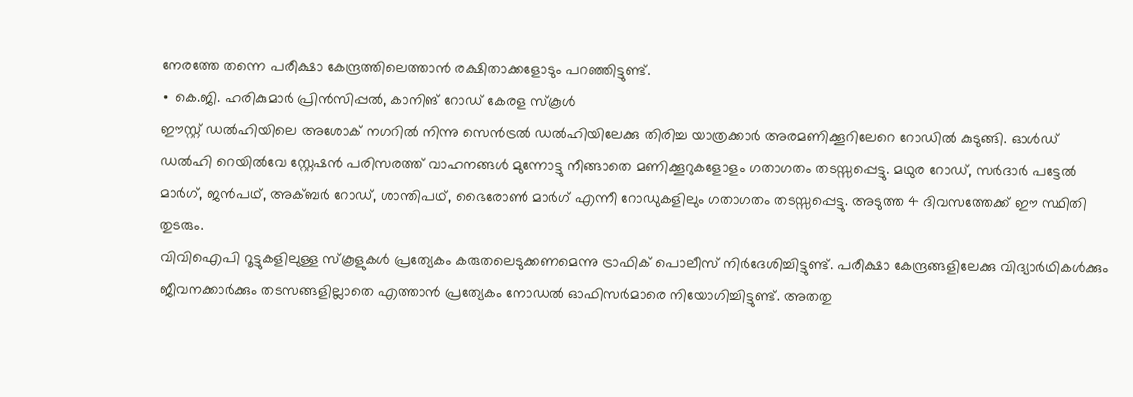നേരത്തേ തന്നെ പരീക്ഷാ കേന്ദ്രത്തിലെത്താൻ രക്ഷിതാക്കളോടും പറഞ്ഞിട്ടുണ്ട്.
∙ കെ.ജി. ഹരികുമാർ പ്രിൻസിപ്പൽ, കാനിങ് റോഡ് കേരള സ്കൂൾ
ഈസ്റ്റ് ഡൽഹിയിലെ അശോക് നഗറിൽ നിന്നു സെൻട്രൽ ഡൽഹിയിലേക്കു തിരിച്ച യാത്രക്കാർ അരമണിക്കൂറിലേറെ റോഡിൽ കുടുങ്ങി. ഓൾഡ് ഡൽഹി റെയിൽവേ സ്റ്റേഷൻ പരിസരത്ത് വാഹനങ്ങൾ മുന്നോട്ടു നീങ്ങാതെ മണിക്കൂറുകളോളം ഗതാഗതം തടസ്സപ്പെട്ടു. മഥുര റോഡ്, സർദാർ പട്ടേൽ മാർഗ്, ജൻപഥ്, അക്ബർ റോഡ്, ശാന്തിപഥ്, ഭൈരോൺ മാർഗ് എന്നീ റോഡുകളിലും ഗതാഗതം തടസ്സപ്പെട്ടു. അടുത്ത 4 ദിവസത്തേക്ക് ഈ സ്ഥിതി തുടരും.
വിവിഐപി റൂട്ടുകളിലുള്ള സ്കൂളുകൾ പ്രത്യേകം കരുതലെടുക്കണമെന്നു ട്രാഫിക് പൊലീസ് നിർദേശിച്ചിട്ടുണ്ട്. പരീക്ഷാ കേന്ദ്രങ്ങളിലേക്കു വിദ്യാർഥികൾക്കും ജീവനക്കാർക്കും തടസങ്ങളില്ലാതെ എത്താൻ പ്രത്യേകം നോഡൽ ഓഫിസർമാരെ നിയോഗിച്ചിട്ടുണ്ട്. അതതു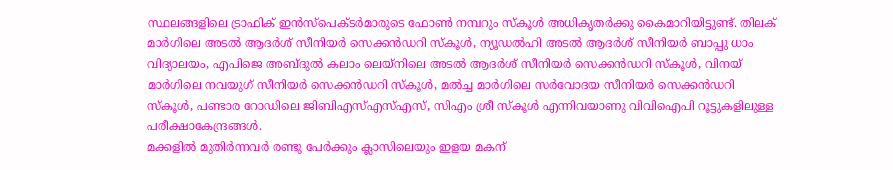സ്ഥലങ്ങളിലെ ട്രാഫിക് ഇൻസ്പെക്ടർമാരുടെ ഫോൺ നമ്പറും സ്കൂൾ അധികൃതർക്കു കൈമാറിയിട്ടുണ്ട്. തിലക് മാർഗിലെ അടൽ ആദർശ് സീനിയർ സെക്കൻഡറി സ്കൂൾ, ന്യൂഡൽഹി അടൽ ആദർശ് സീനിയർ ബാപ്പു ധാം വിദ്യാലയം, എപിജെ അബ്ദുൽ കലാം ലെയ്നിലെ അടൽ ആദർശ് സീനിയർ സെക്കൻഡറി സ്കൂൾ, വിനയ് മാർഗിലെ നവയുഗ് സീനിയർ സെക്കൻഡറി സ്കൂൾ, മൽച്ച മാർഗിലെ സർവോദയ സീനിയർ സെക്കൻഡറി സ്കൂൾ, പണ്ടാര റോഡിലെ ജിബിഎസ്എസ്എസ്, സിഎം ശ്രീ സ്കൂൾ എന്നിവയാണു വിവിഐപി റൂട്ടുകളിലുള്ള പരീക്ഷാകേന്ദ്രങ്ങൾ.
മക്കളിൽ മുതിർന്നവർ രണ്ടു പേർക്കും ക്ലാസിലെയും ഇളയ മകന്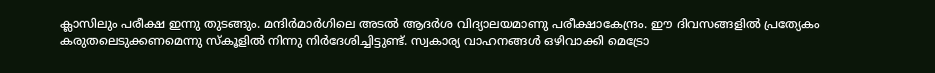ക്ലാസിലും പരീക്ഷ ഇന്നു തുടങ്ങും. മന്ദിർമാർഗിലെ അടൽ ആദർശ വിദ്യാലയമാണു പരീക്ഷാകേന്ദ്രം. ഈ ദിവസങ്ങളിൽ പ്രത്യേകം കരുതലെടുക്കണമെന്നു സ്കൂളിൽ നിന്നു നിർദേശിച്ചിട്ടുണ്ട്. സ്വകാര്യ വാഹനങ്ങൾ ഒഴിവാക്കി മെട്രോ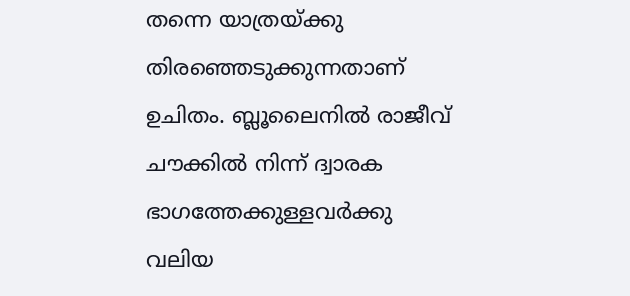തന്നെ യാത്രയ്ക്കു തിരഞ്ഞെടുക്കുന്നതാണ് ഉചിതം. ബ്ലൂലൈനിൽ രാജീവ് ചൗക്കിൽ നിന്ന് ദ്വാരക ഭാഗത്തേക്കുള്ളവർക്കു വലിയ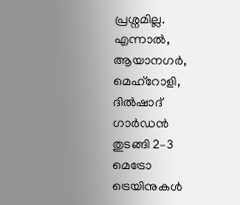പ്രശ്നമില്ല. എന്നാൽ, ആയാനഗർ, മെഹ്റോളി, ദിൽഷാദ് ഗാർഡൻ തുടങ്ങി 2–3 മെട്രോ ട്രെയിനുകൾ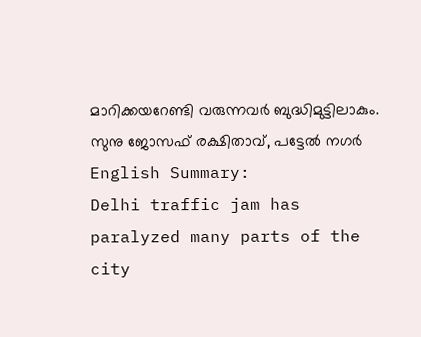മാറിക്കയറേണ്ടി വരുന്നവർ ബുദ്ധിമുട്ടിലാകും.
സുനു ജോസഫ് രക്ഷിതാവ്, പട്ടേൽ നഗർ English Summary:
Delhi traffic jam has paralyzed many parts of the city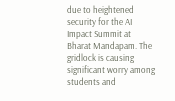due to heightened security for the AI Impact Summit at Bharat Mandapam. The gridlock is causing significant worry among students and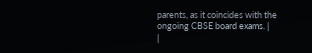parents, as it coincides with the ongoing CBSE board exams. |
|